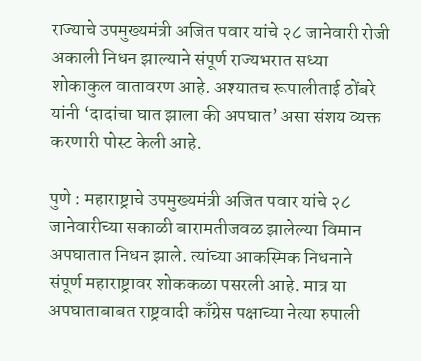राज्याचे उपमुख्यमंत्री अजित पवार यांचे २८ जानेवारी रोजी अकाली निधन झाल्याने संपूर्ण राज्यभरात सध्या शोकाकुल वातावरण आहे. अश्यातच रूपालीताई ठोंबरे यांनी ‘दादांचा घात झाला की अपघात’ असा संशय व्यक्त करणारी पोस्ट केली आहे.

पुणे : महाराष्ट्राचे उपमुख्यमंत्री अजित पवार यांचे २८ जानेवारीच्या सकाळी बारामतीजवळ झालेल्या विमान अपघातात निधन झाले. त्यांच्या आकस्मिक निधनाने संपूर्ण महाराष्ट्रावर शोककळा पसरली आहे. मात्र या अपघाताबाबत राष्ट्रवादी काँग्रेस पक्षाच्या नेत्या रुपाली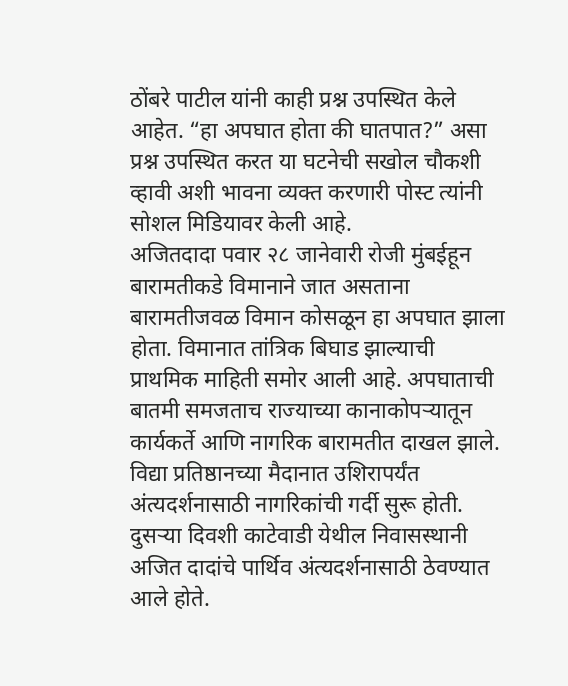ठोंबरे पाटील यांनी काही प्रश्न उपस्थित केले आहेत. “हा अपघात होता की घातपात?” असा प्रश्न उपस्थित करत या घटनेची सखोल चौकशी व्हावी अशी भावना व्यक्त करणारी पोस्ट त्यांनी सोशल मिडियावर केली आहे.
अजितदादा पवार २८ जानेवारी रोजी मुंबईहून बारामतीकडे विमानाने जात असताना बारामतीजवळ विमान कोसळून हा अपघात झाला होता. विमानात तांत्रिक बिघाड झाल्याची प्राथमिक माहिती समोर आली आहे. अपघाताची बातमी समजताच राज्याच्या कानाकोपऱ्यातून कार्यकर्ते आणि नागरिक बारामतीत दाखल झाले. विद्या प्रतिष्ठानच्या मैदानात उशिरापर्यंत अंत्यदर्शनासाठी नागरिकांची गर्दी सुरू होती. दुसऱ्या दिवशी काटेवाडी येथील निवासस्थानी अजित दादांचे पार्थिव अंत्यदर्शनासाठी ठेवण्यात आले होते.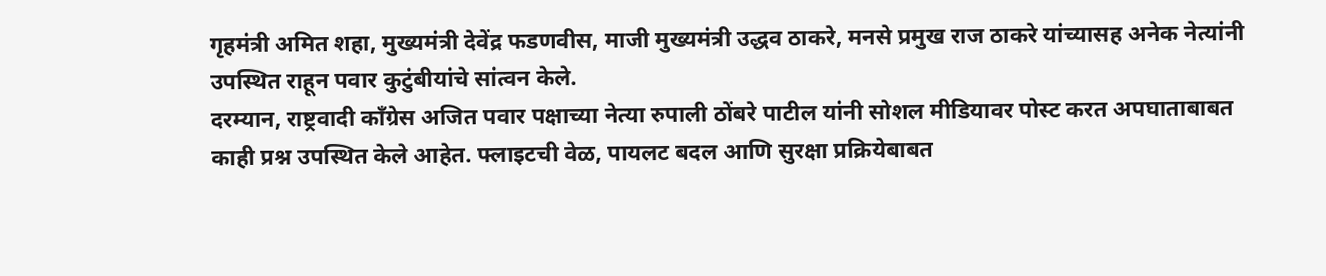गृहमंत्री अमित शहा, मुख्यमंत्री देवेंद्र फडणवीस, माजी मुख्यमंत्री उद्धव ठाकरे, मनसे प्रमुख राज ठाकरे यांच्यासह अनेक नेत्यांनी उपस्थित राहून पवार कुटुंबीयांचे सांत्वन केले.
दरम्यान, राष्ट्रवादी काँग्रेस अजित पवार पक्षाच्या नेत्या रुपाली ठोंबरे पाटील यांनी सोशल मीडियावर पोस्ट करत अपघाताबाबत काही प्रश्न उपस्थित केले आहेत. फ्लाइटची वेळ, पायलट बदल आणि सुरक्षा प्रक्रियेबाबत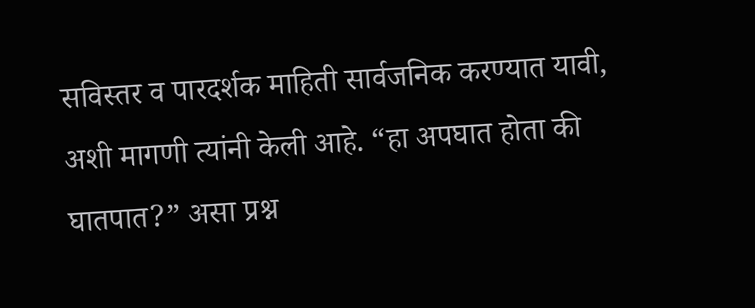सविस्तर व पारदर्शक माहिती सार्वजनिक करण्यात यावी, अशी मागणी त्यांनी केली आहे. “हा अपघात होता की घातपात?” असा प्रश्न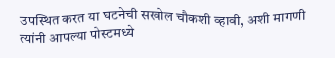उपस्थित करत या घटनेची सखोल चौकशी व्हावी, अशी मागणी त्यांनी आपल्या पोस्टमध्ये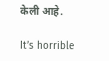केली आहे.

It’s horrible